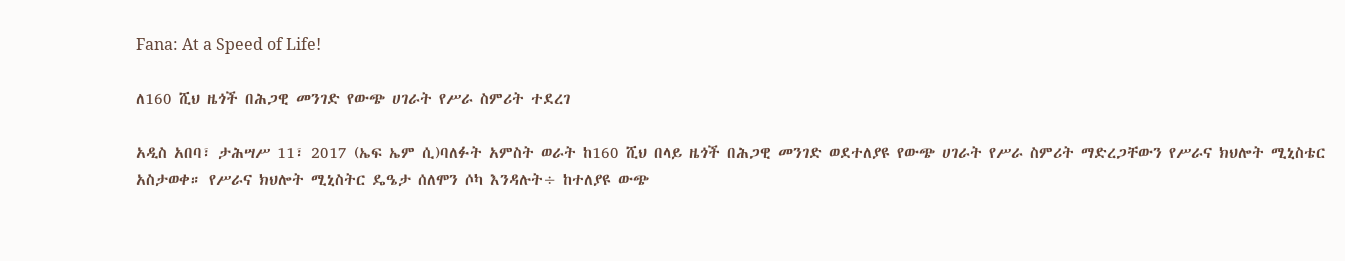Fana: At a Speed of Life!

ለ160 ሺህ ዜጎች በሕጋዊ መንገድ የውጭ ሀገራት የሥራ ስምሪት ተደረገ

አዲስ አበባ፣ ታሕሣሥ 11፣ 2017 (ኤፍ ኤም ሲ)ባለፉት አምስት ወራት ከ160 ሺህ በላይ ዜጎች በሕጋዊ መንገድ ወደተለያዩ የውጭ ሀገራት የሥራ ስምሪት ማድረጋቸውን የሥራና ክህሎት ሚኒስቴር አስታወቀ። የሥራና ክህሎት ሚኒስትር ዴዔታ ሰለሞን ሶካ እንዳሉት÷ ከተለያዩ ውጭ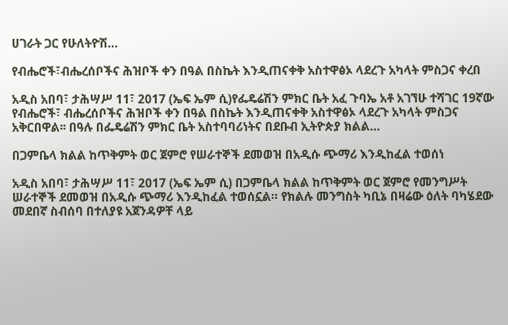ሀገራት ጋር የሁለትዮሽ…

የብሔሮች፣ብሔረሰቦችና ሕዝቦች ቀን በዓል በስኬት እንዲጠናቀቅ አስተዋፅኦ ላደረጉ አካላት ምስጋና ቀረበ

አዲስ አበባ፣ ታሕሣሥ 11፣ 2017 (ኤፍ ኤም ሲ)የፌዴሬሽን ምክር ቤት አፈ ጉባኤ አቶ አገኘሁ ተሻገር 19ኛው የብሔሮች፣ ብሔረሰቦችና ሕዝቦች ቀን በዓል በስኬት እንዲጠናቀቅ አስተዋፅኦ ላደረጉ አካላት ምስጋና አቅርበዋል፡፡ በዓሉ በፌዴሬሽን ምክር ቤት አስተባባሪነትና በደቡብ ኢትዮጵያ ክልል…

በጋምቤላ ክልል ከጥቅምት ወር ጀምሮ የሠራተኞች ደመወዝ በአዲሱ ጭማሪ እንዲከፈል ተወሰነ

አዲስ አበባ፣ ታሕሣሥ 11፣ 2017 (ኤፍ ኤም ሲ) በጋምቤላ ክልል ከጥቅምት ወር ጀምሮ የመንግሥት ሠራተኞች ደመወዝ በአዲሱ ጭማሪ እንዲከፈል ተወሰኗል። የክልሉ መንግስት ካቢኔ በዛሬው ዕለት ባካሄደው መደበኛ ስብሰባ በተለያዩ አጀንዳዎቸ ላይ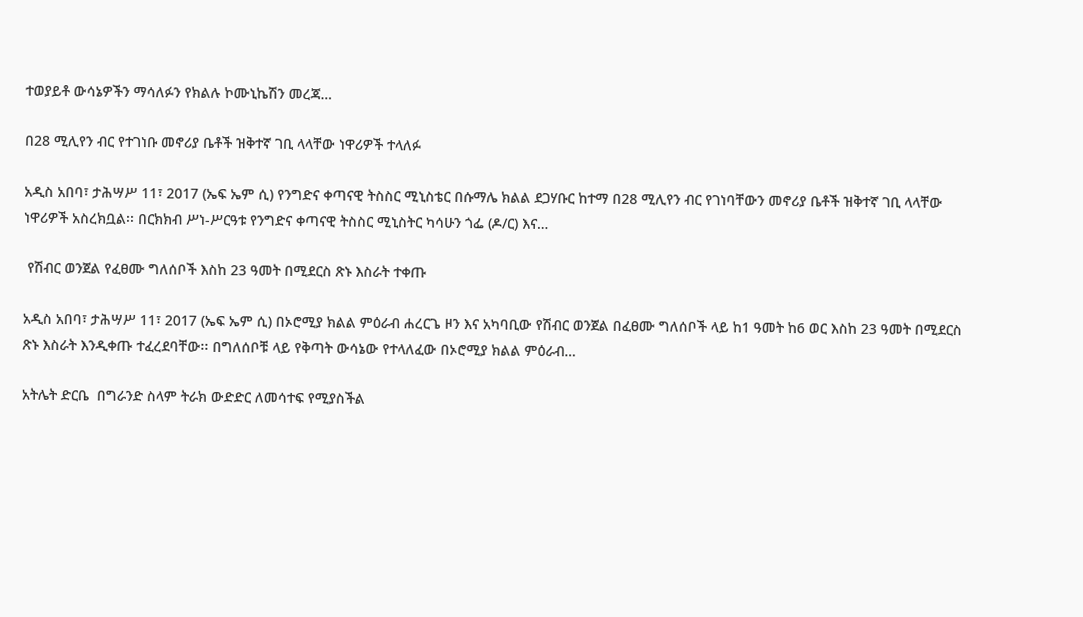ተወያይቶ ውሳኔዎችን ማሳለፉን የክልሉ ኮሙኒኬሽን መረጃ…

በ28 ሚሊየን ብር የተገነቡ መኖሪያ ቤቶች ዝቅተኛ ገቢ ላላቸው ነዋሪዎች ተላለፉ

አዲስ አበባ፣ ታሕሣሥ 11፣ 2017 (ኤፍ ኤም ሲ) የንግድና ቀጣናዊ ትስስር ሚኒስቴር በሱማሌ ክልል ደጋሃቡር ከተማ በ28 ሚሊየን ብር የገነባቸውን መኖሪያ ቤቶች ዝቅተኛ ገቢ ላላቸው ነዋሪዎች አስረክቧል፡፡ በርክክብ ሥነ-ሥርዓቱ የንግድና ቀጣናዊ ትስስር ሚኒስትር ካሳሁን ጎፌ (ዶ/ር) እና…

 የሽብር ወንጀል የፈፀሙ ግለሰቦች እስከ 23 ዓመት በሚደርስ ጽኑ እስራት ተቀጡ

አዲስ አበባ፣ ታሕሣሥ 11፣ 2017 (ኤፍ ኤም ሲ) በኦሮሚያ ክልል ምዕራብ ሐረርጌ ዞን እና አካባቢው የሽብር ወንጀል በፈፀሙ ግለሰቦች ላይ ከ1 ዓመት ከ6 ወር እስከ 23 ዓመት በሚደርስ ጽኑ እስራት እንዲቀጡ ተፈረደባቸው፡፡ በግለሰቦቹ ላይ የቅጣት ውሳኔው የተላለፈው በኦሮሚያ ክልል ምዕራብ…

አትሌት ድርቤ  በግራንድ ስላም ትራክ ውድድር ለመሳተፍ የሚያስችል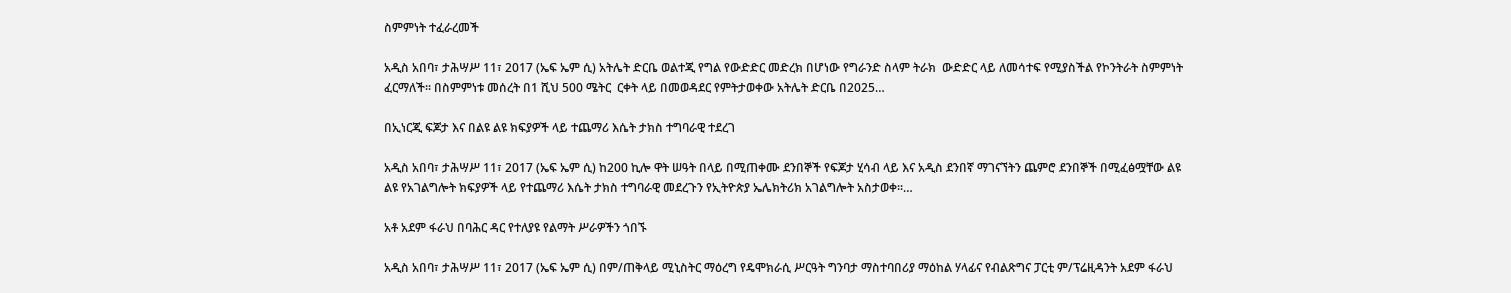ስምምነት ተፈራረመች

አዲስ አበባ፣ ታሕሣሥ 11፣ 2017 (ኤፍ ኤም ሲ) አትሌት ድርቤ ወልተጂ የግል የውድድር መድረክ በሆነው የግራንድ ስላም ትራክ  ውድድር ላይ ለመሳተፍ የሚያስችል የኮንትራት ስምምነት ፈርማለች፡፡ በስምምነቱ መሰረት በ1 ሺህ 500 ሜትር  ርቀት ላይ በመወዳደር የምትታወቀው አትሌት ድርቤ በ2025…

በኢነርጂ ፍጆታ እና በልዩ ልዩ ክፍያዎች ላይ ተጨማሪ እሴት ታክስ ተግባራዊ ተደረገ

አዲስ አበባ፣ ታሕሣሥ 11፣ 2017 (ኤፍ ኤም ሲ) ከ200 ኪሎ ዋት ሠዓት በላይ በሚጠቀሙ ደንበኞች የፍጆታ ሂሳብ ላይ እና አዲስ ደንበኛ ማገናኘትን ጨምሮ ደንበኞች በሚፈፅሟቸው ልዩ ልዩ የአገልግሎት ክፍያዎች ላይ የተጨማሪ እሴት ታክስ ተግባራዊ መደረጉን የኢትዮጵያ ኤሌክትሪክ አገልግሎት አስታወቀ፡፡…

አቶ አደም ፋራህ በባሕር ዳር የተለያዩ የልማት ሥራዎችን ጎበኙ

አዲስ አበባ፣ ታሕሣሥ 11፣ 2017 (ኤፍ ኤም ሲ) በም/ጠቅላይ ሚኒስትር ማዕረግ የዴሞክራሲ ሥርዓት ግንባታ ማስተባበሪያ ማዕከል ሃላፊና የብልጽግና ፓርቲ ም/ፕሬዚዳንት አደም ፋራህ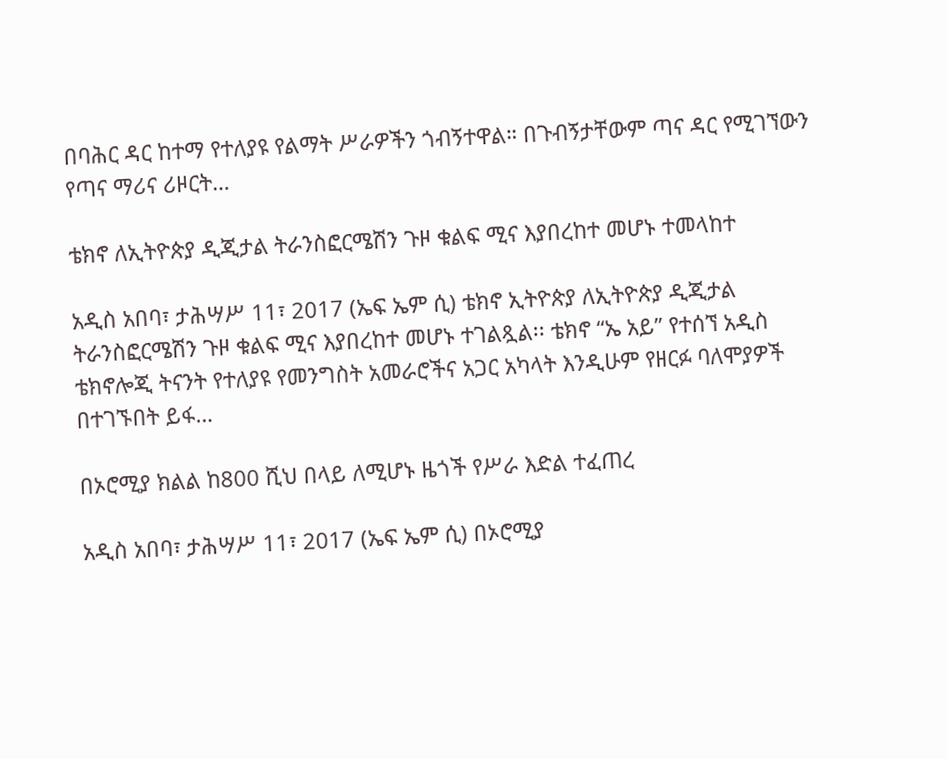በባሕር ዳር ከተማ የተለያዩ የልማት ሥራዎችን ጎብኝተዋል። በጉብኝታቸውም ጣና ዳር የሚገኘውን የጣና ማሪና ሪዞርት…

ቴክኖ ለኢትዮጵያ ዲጂታል ትራንስፎርሜሽን ጉዞ ቁልፍ ሚና እያበረከተ መሆኑ ተመላከተ

አዲስ አበባ፣ ታሕሣሥ 11፣ 2017 (ኤፍ ኤም ሲ) ቴክኖ ኢትዮጵያ ለኢትዮጵያ ዲጂታል ትራንስፎርሜሽን ጉዞ ቁልፍ ሚና እያበረከተ መሆኑ ተገልጿል፡፡ ቴክኖ “ኤ አይ” የተሰኘ አዲስ ቴክኖሎጂ ትናንት የተለያዩ የመንግስት አመራሮችና አጋር አካላት እንዲሁም የዘርፉ ባለሞያዎች በተገኙበት ይፋ…

በኦሮሚያ ክልል ከ800 ሺህ በላይ ለሚሆኑ ዜጎች የሥራ እድል ተፈጠረ

አዲስ አበባ፣ ታሕሣሥ 11፣ 2017 (ኤፍ ኤም ሲ) በኦሮሚያ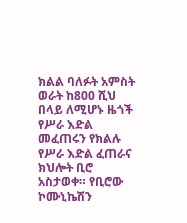ክልል ባለፉት አምስት ወራት ከ800 ሺህ በላይ ለሚሆኑ ዜጎች የሥራ እድል መፈጠሩን የክልሉ የሥራ እድል ፈጠራና ክህሎት ቢሮ አስታወቀ። የቢሮው ኮሙኒኬሽን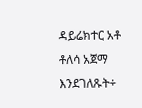ዳይሬክተር አቶ ቶለሳ አጀማ እንደገለጹት÷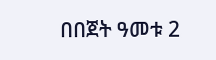በበጀት ዓመቱ 2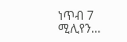ነጥብ 7 ሚሊየን…